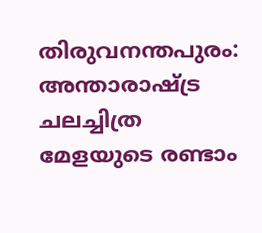തിരുവനന്തപുരം: അന്താരാഷ്ട്ര ചലച്ചിത്ര മേളയുടെ രണ്ടാം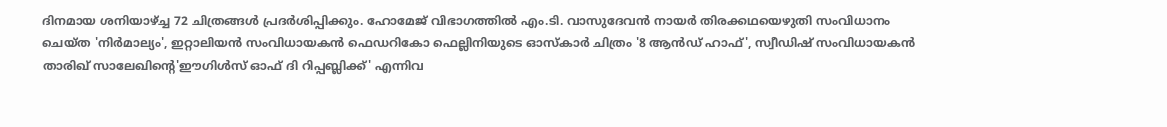ദിനമായ ശനിയാഴ്ച്ച 72 ചിത്രങ്ങള്‍ പ്രദര്‍ശിപ്പിക്കും. ഹോമേജ് വിഭാഗത്തില്‍ എം.ടി. വാസുദേവന്‍ നായര്‍ തിരക്കഥയെഴുതി സംവിധാനം ചെയ്ത 'നിര്‍മാല്യം', ഇറ്റാലിയന്‍ സംവിധായകന്‍ ഫെഡറികോ ഫെല്ലിനിയുടെ ഓസ്‌കാര്‍ ചിത്രം '8 ആന്‍ഡ് ഹാഫ്', സ്വീഡിഷ് സംവിധായകന്‍ താരിഖ് സാലേഖിന്റെ'ഈഗിള്‍സ് ഓഫ് ദി റിപ്പബ്ലിക്ക്' എന്നിവ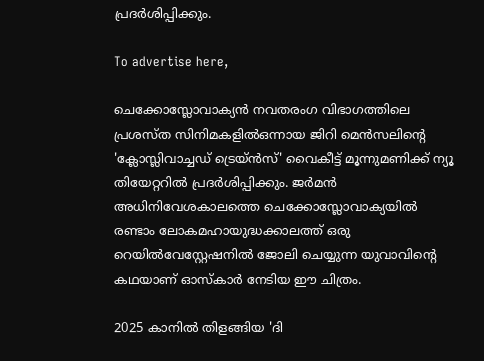പ്രദര്‍ശിപ്പിക്കും.

To advertise here,

ചെക്കോസ്ലോവാക്യന്‍ നവതരംഗ വിഭാഗത്തിലെ പ്രശസ്ത സിനിമകളില്‍ഒന്നായ ജിറി മെന്‍സലിന്റെ 'ക്ലോസ്ലിവാച്ചഡ് ട്രെയ്ന്‍സ്' വൈകീട്ട് മൂന്നുമണിക്ക് ന്യൂ തിയേറ്ററില്‍ പ്രദര്‍ശിപ്പിക്കും. ജര്‍മന്‍ അധിനിവേശകാലത്തെ ചെക്കോസ്ലോവാക്യയില്‍ രണ്ടാം ലോകമഹായുദ്ധക്കാലത്ത് ഒരു റെയില്‍വേസ്റ്റേഷനില്‍ ജോലി ചെയ്യുന്ന യുവാവിന്റെ കഥയാണ് ഓസ്‌കാര്‍ നേടിയ ഈ ചിത്രം.

2025 കാനില്‍ തിളങ്ങിയ 'ദി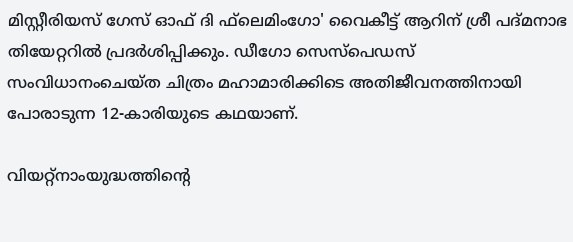മിസ്റ്റീരിയസ് ഗേസ് ഓഫ് ദി ഫ്‌ലെമിംഗോ' വൈകീട്ട് ആറിന് ശ്രീ പദ്മനാഭ തിയേറ്ററില്‍ പ്രദര്‍ശിപ്പിക്കും. ഡീഗോ സെസ്‌പെഡസ് സംവിധാനംചെയ്ത ചിത്രം മഹാമാരിക്കിടെ അതിജീവനത്തിനായി പോരാടുന്ന 12-കാരിയുടെ കഥയാണ്.

വിയറ്റ്‌നാംയുദ്ധത്തിന്റെ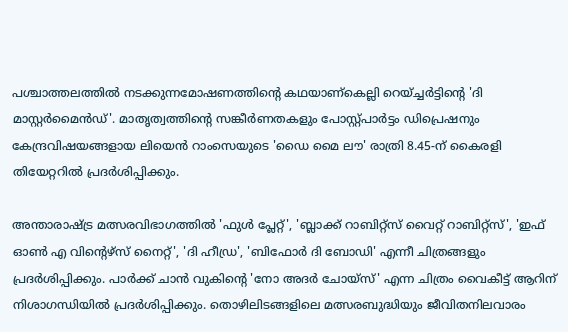പശ്ചാത്തലത്തില്‍ നടക്കുന്നമോഷണത്തിന്റെ കഥയാണ്കെല്ലി റെയ്ച്ചര്‍ട്ടിന്റെ 'ദി മാസ്റ്റര്‍മൈന്‍ഡ്'. മാതൃത്വത്തിന്റെ സങ്കീര്‍ണതകളും പോസ്റ്റ്പാര്‍ട്ടം ഡിപ്രെഷനും കേന്ദ്രവിഷയങ്ങളായ ലിയെന്‍ റാംസെയുടെ 'ഡൈ മൈ ലൗ' രാത്രി 8.45-ന് കൈരളി തിയേറ്ററില്‍ പ്രദര്‍ശിപ്പിക്കും.

അന്താരാഷ്ട്ര മത്സരവിഭാഗത്തില്‍ 'ഫുള്‍ പ്ലേറ്റ്', 'ബ്ലാക്ക് റാബിറ്റ്സ് വൈറ്റ് റാബിറ്റ്സ്', 'ഇഫ് ഓണ്‍ എ വിന്റെഴ്‌സ് നൈറ്റ്', 'ദി ഹീഡ്ര', 'ബിഫോര്‍ ദി ബോഡി' എന്നീ ചിത്രങ്ങളും പ്രദര്‍ശിപ്പിക്കും. പാര്‍ക്ക് ചാന്‍ വുകിന്റെ 'നോ അദര്‍ ചോയ്‌സ്' എന്ന ചിത്രം വൈകീട്ട് ആറിന് നിശാഗന്ധിയില്‍ പ്രദര്‍ശിപ്പിക്കും. തൊഴിലിടങ്ങളിലെ മത്സരബുദ്ധിയും ജീവിതനിലവാരം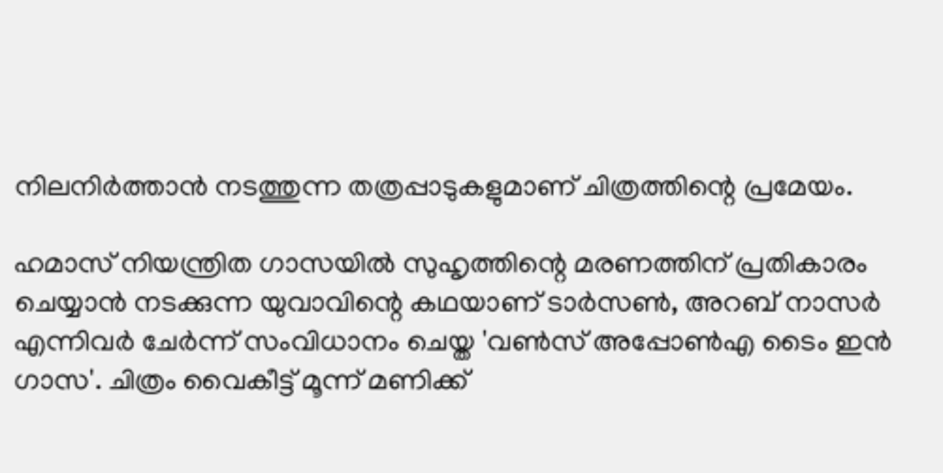നിലനിര്‍ത്താന്‍ നടത്തുന്ന തത്രപ്പാടുകളുമാണ് ചിത്രത്തിന്റെ പ്രമേയം.

ഹമാസ് നിയന്ത്രിത ഗാസയില്‍ സുഹൃത്തിന്റെ മരണത്തിന് പ്രതികാരം ചെയ്യാന്‍ നടക്കുന്ന യുവാവിന്റെ കഥയാണ് ടാര്‍സണ്‍, അറബ് നാസര്‍ എന്നിവര്‍ ചേര്‍ന്ന് സംവിധാനം ചെയ്ത 'വണ്‍സ് അപ്പോണ്‍എ ടൈം ഇന്‍ ഗാസ'. ചിത്രം വൈകീട്ട് മൂന്ന് മണിക്ക്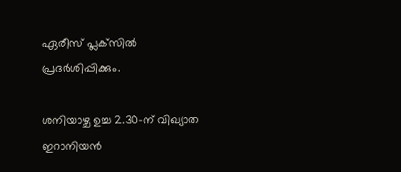ഏരീസ് പ്ലക്‌സില്‍ പ്രദര്‍ശിപ്പിക്കും.

ശനിയാഴ്ച ഉച്ച 2.30-ന് വിഖ്യാത ഇറാനിയന്‍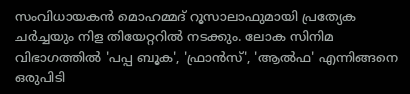സംവിധായകന്‍ മൊഹമ്മദ് റൂസാലാഫുമായി പ്രത്യേക ചര്‍ച്ചയും നിള തിയേറ്ററില്‍ നടക്കും. ലോക സിനിമ വിഭാഗത്തില്‍ 'പപ്പ ബൂക', 'ഫ്രാന്‍സ്', 'ആല്‍ഫ' എന്നിങ്ങനെ ഒരുപിടി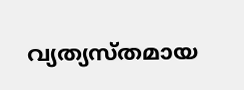വ്യത്യസ്തമായ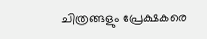ചിത്രങ്ങളും പ്രേക്ഷകരെ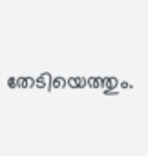തേടിയെത്തും.